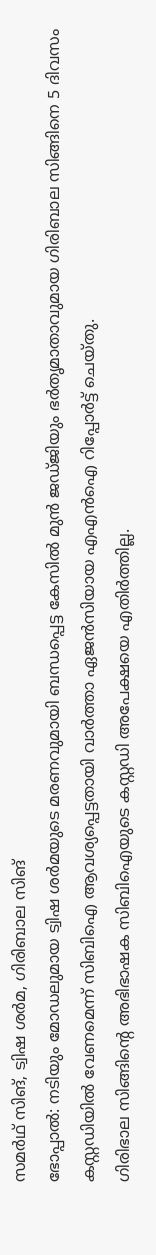സമർഥ് സിങ്, ട്വിഷ ശർമ, ഗിരിബാല സിങ്
ഭോപ്പാൽ: നടിയും മോഡലുമായ ട്വിഷ ശർമയുടെ മരണവുമായി ബന്ധപ്പെട്ട കേസിൽ മുൻ ജഡ്ജിയും ഭർതൃമാതാവുമായ ഗിരിബാല സിങ്ങിനെ 5 ദിവസം കസ്റ്റഡിയിൽ വേണമെന്ന് സിബിഐ ആവശ്യപ്പെട്ടതായി വാർത്താ ഏജൻസിയായ എഎൻഐ റിപ്പോർട്ട് ചെയ്തു.
ഗിരിഭാല സിങ്ങിന്റെ അഭിഭാഷക സിബിഐയുടെ കസ്റ്റഡി അപേക്ഷയെ എതിർത്തില്ല.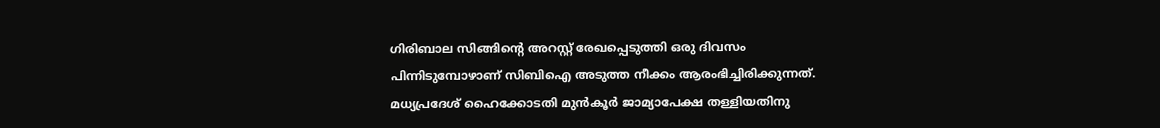ഗിരിബാല സിങ്ങിന്റെ അറസ്റ്റ് രേഖപ്പെടുത്തി ഒരു ദിവസം പിന്നിടുമ്പോഴാണ് സിബിഐ അടുത്ത നീക്കം ആരംഭിച്ചിരിക്കുന്നത്.
മധ്യപ്രദേശ് ഹൈക്കോടതി മുൻകൂർ ജാമ്യാപേക്ഷ തള്ളിയതിനു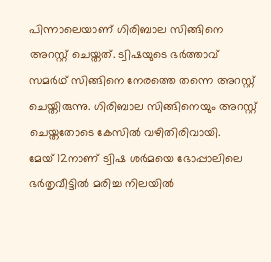പിന്നാലെയാണ് ഗിരിബാല സിങ്ങിനെ അറസ്റ്റ് ചെയ്തത്. ട്വിഷയുടെ ഭർത്താവ് സമർഥ് സിങ്ങിനെ നേരത്തെ തന്നെ അറസ്റ്റ് ചെയ്തിരുന്നു. ഗിരിബാല സിങ്ങിനെയും അറസ്റ്റ് ചെയ്തതോടെ കേസിൽ വഴിതിരിവായി.
മേയ് 12നാണ് ട്വിഷ ശർമയെ ഭോപ്പാലിലെ ഭർതൃവീട്ടിൽ മരിച്ച നിലയിൽ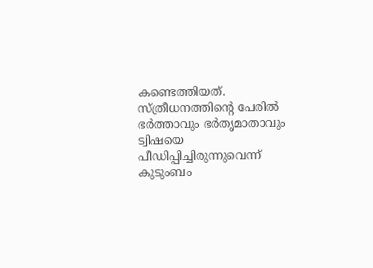കണ്ടെത്തിയത്. സ്ത്രീധനത്തിന്റെ പേരിൽ ഭർത്താവും ഭർതൃമാതാവും ട്വിഷയെ പീഡിപ്പിച്ചിരുന്നുവെന്ന് കുടുംബം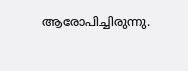ആരോപിച്ചിരുന്നു.